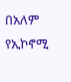በአለም የኢኮኖሚ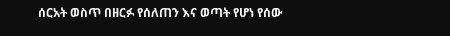ሰርአት ወስጥ በዘርፉ የሰለጠን እና ወጣት የሆነ የሰው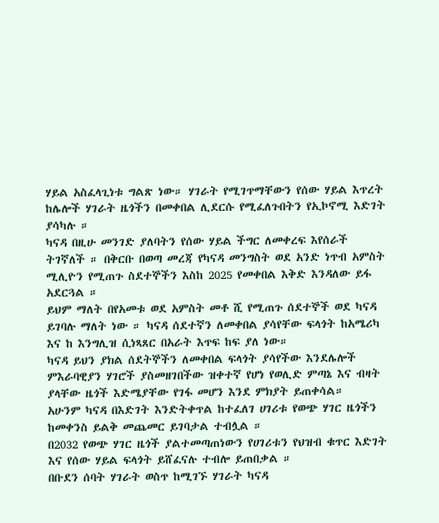ሃይል አስፈላጊነቱ ግልጽ ነው። ሃገራት የሚገጥማቸውን የሰው ሃይል እጥረት ከሌሎች ሃገራት ዜጎችን በመቀበል ሊደርሱ የሚፈለጉበትን የኢኮኖሚ እድገት ያሳካሉ ።
ካናዳ በዚሁ መንገድ ያለባትን የሰው ሃይል ችግር ለመቀረፍ እየሰራች ትገኛለች ። በቅርቡ በወጣ መረጃ የካናዳ መንግስት ወደ አንድ ነጥብ አምስት ሚሊዮን የሚጠጉ ስደተኞችን እስከ 2025 የመቀበል እቅድ እንዳለው ይፋ አደርጓል ።
ይህም ማለት በየአመቱ ወደ አምስት መቶ ሺ የሚጠጉ ሰደተኞች ወደ ካናዳ ይገባሉ ማለት ነው ። ካናዳ ሰደተኛን ለመቀበል ያሳየቸው ፍላጎት ከአሜሪካ እና ከ እንግሊዝ ሲነጻጸር በአራት እጥፍ ከፍ ያለ ነው።
ካናዳ ይህን ያክል ሰደትኞችን ለመቀበል ፍላጎት ያሳየችው እንደሌሎች ምእራባዊያን ሃገሮች ያስመዘገበችው ዝቀተኛ የሆነ የወሊድ ምጣኔ እና ብዛት ያላቸው ዜጎች እድሜያቸው የገፋ መሆን እንደ ምክያት ይጠቀሳል።
አሁንም ካናዳ በእድገት እንድትቀጥል ከተፈለገ ሀገሪቱ የወጭ ሃገር ዜጎችን ከመቀንስ ይልቅ መጨመር ይገባታል ተብሏል ።
በ2032 የወጭ ሃገር ዜጎች ያልተመጣጠነውን የሀገሪቱን የህዝብ ቁጥር እድገት እና የሰው ሃይል ፍላጎት ይሸፈናሉ ተብሎ ይጠበቃል ።
በቡደን ሰባት ሃገራት ወስጥ ከሚገኙ ሃገራት ካናዳ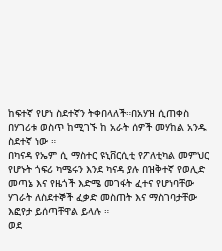ከፍተኛ የሆነ ስደተኛን ትቀበላለች።በአሃዝ ሲጠቀስ በሃገሪቱ ወስጥ ከሚገኙ ከ አራት ሰዎች መሃከል አንዱ ስደተኛ ነው ።
በካናዳ የኤም ሲ ማስተር ዩኒቨርሲቲ የፖለቲካል መምህር የሆኑት ጎፍሪ ካሜሩን እንደ ካናዳ ያሉ በዝቅተኛ የወሊድ መጣኔ እና የዜጎች እድሜ መገፋት ፈተና የሆነባቸው ሃገራት ለስደተኞች ፈቃድ መስጠት እና ማስገባታቸው እፎየታ ይሰጣቸዋል ይላሉ ።
ወደ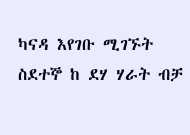ካናዳ እየገቡ ሚገኙት ስደተኞ ከ ደሃ ሃራት ብቻ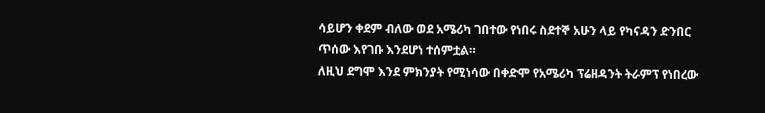ሳይሆን ቀደም ብለው ወደ አሜሪካ ገበተው የነበሩ ስደተኞ አሁን ላይ የካናዳን ድንበር ጥሰው እየገቡ እንደሆነ ተሰምቷል።
ለዚህ ደግሞ እንደ ምክንያት የሚነሳው በቀድሞ የአሜሪካ ፕሬዘዳንት ትራምፕ የነበረው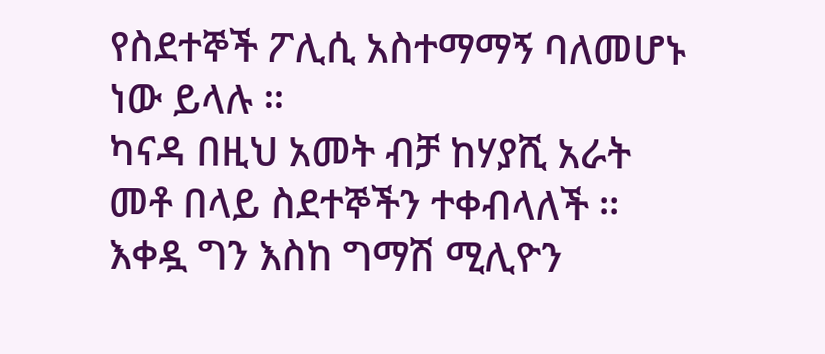የስደተኞች ፖሊሲ አስተማማኝ ባለመሆኑ ነው ይላሉ ።
ካናዳ በዚህ አመት ብቻ ከሃያሺ አራት መቶ በላይ ስደተኞችን ተቀብላለች ። እቀዷ ግን እስከ ግማሽ ሚሊዮን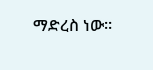ማድረስ ነው።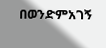በወንድምአገኝ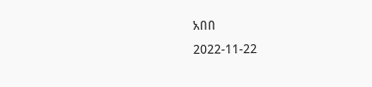አበበ
2022-11-22